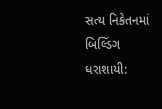સત્ય નિકેતનમાં બિલ્ડિંગ ધરાશાયી: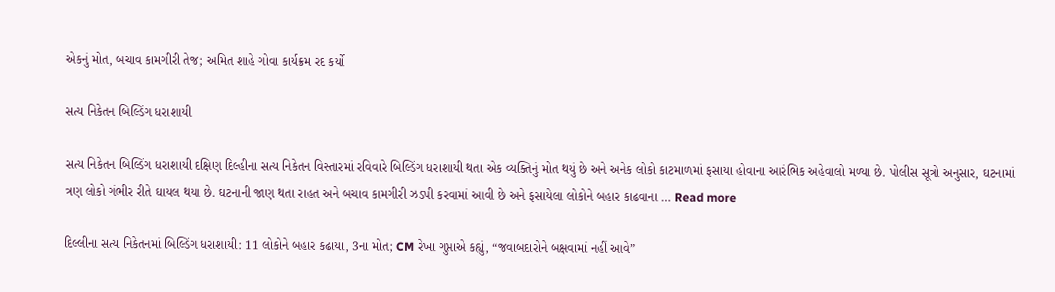એકનું મોત, બચાવ કામગીરી તેજ; અમિત શાહે ગોવા કાર્યક્રમ રદ કર્યો

સત્ય નિકેતન બિલ્ડિંગ ધરાશાયી

સત્ય નિકેતન બિલ્ડિંગ ધરાશાયી દક્ષિણ દિલ્હીના સત્ય નિકેતન વિસ્તારમાં રવિવારે બિલ્ડિંગ ધરાશાયી થતા એક વ્યક્તિનું મોત થયું છે અને અનેક લોકો કાટમાળમાં ફસાયા હોવાના આરંભિક અહેવાલો મળ્યા છે. પોલીસ સૂત્રો અનુસાર, ઘટનામાં ત્રણ લોકો ગંભીર રીતે ઘાયલ થયા છે. ઘટનાની જાણ થતા રાહત અને બચાવ કામગીરી ઝડપી કરવામાં આવી છે અને ફસાયેલા લોકોને બહાર કાઢવાના … Read more

દિલ્લીના સત્ય નિકેતનમાં બિલ્ડિંગ ધરાશાયી: 11 લોકોને બહાર કઢાયા, 3ના મોત; CM રેખા ગુપ્તાએ કહ્યું, “જવાબદારોને બક્ષવામાં નહીં આવે”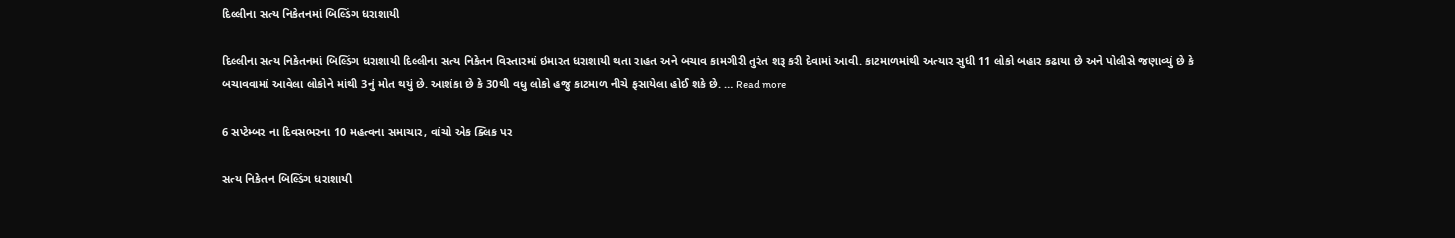દિલ્લીના સત્ય નિકેતનમાં બિલ્ડિંગ ધરાશાયી

દિલ્લીના સત્ય નિકેતનમાં બિલ્ડિંગ ધરાશાયી દિલ્લીના સત્ય નિકેતન વિસ્તારમાં ઇમારત ધરાશાયી થતા રાહત અને બચાવ કામગીરી તુરંત શરૂ કરી દેવામાં આવી. કાટમાળમાંથી અત્યાર સુધી 11 લોકો બહાર કઢાયા છે અને પોલીસે જણાવ્યું છે કે બચાવવામાં આવેલા લોકોને માંથી 3નું મોત થયું છે. આશંકા છે કે 30થી વધુ લોકો હજુ કાટમાળ નીચે ફસાયેલા હોઈ શકે છે. … Read more

6 સપ્ટેમ્બર ના દિવસભરના 10 મહત્વના સમાચાર, વાંચો એક ક્લિક પર

સત્ય નિકેતન બિલ્ડિંગ ધરાશાયી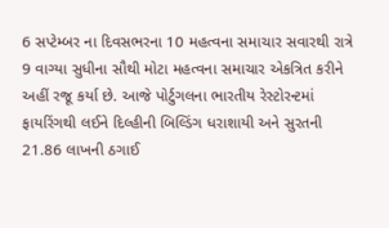6 સપ્ટેમ્બર ના દિવસભરના 10 મહત્વના સમાચાર સવારથી રાત્રે 9 વાગ્યા સુધીના સૌથી મોટા મહત્વના સમાચાર એકત્રિત કરીને અહીં રજૂ કર્યા છે. આજે પોર્ટુગલના ભારતીય રેસ્ટોરન્ટમાં ફાયરિંગથી લઈને દિલ્હીની બિલ્ડિંગ ધરાશાયી અને સુરતની 21.86 લાખની ઠગાઈ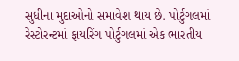સુધીના મુદાઓનો સમાવેશ થાય છે. પોર્ટુગલમાં રેસ્ટોરન્ટમાં ફાયરિંગ પોર્ટુગલમાં એક ભારતીય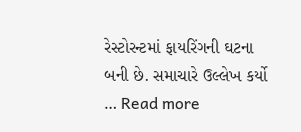રેસ્ટોરન્ટમાં ફાયરિંગની ઘટના બની છે. સમાચારે ઉલ્લેખ કર્યો … Read more